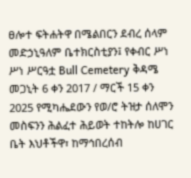ፀሎተ ፍትሐትዋ በሜልበርን ደብረ ሰላም መድኃኒዓለም ቤተክርስቲያን፤ የቀብር ሥነ ሥነ ሥርዓቷ Bull Cemetery ቅዳሜ መጋኒት 6 ቀን 2017 / ማርች 15 ቀን 2025 የሚካሔደውን የወ/ሮ ትዝታ ሰለሞን መስፍንን ሕልፈተ ሕይወት ተከትሎ ከሀገር ቤት እህቶችዋ፣ ከማኅበረሰብ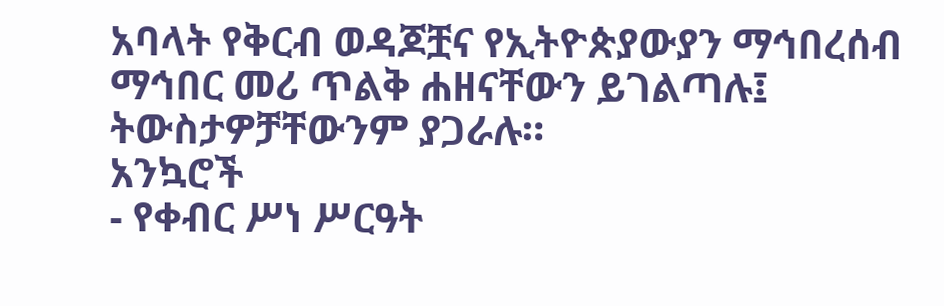አባላት የቅርብ ወዳጆቿና የኢትዮጵያውያን ማኅበረሰብ ማኅበር መሪ ጥልቅ ሐዘናቸውን ይገልጣሉ፤ ትውስታዎቻቸውንም ያጋራሉ።
አንኳሮች
- የቀብር ሥነ ሥርዓት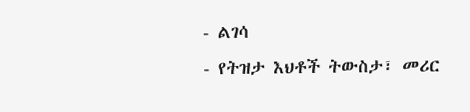- ልገሳ
- የትዝታ እህቶች ትውስታ፣ መሪር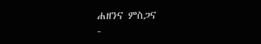ሐዘንና ምስጋና
-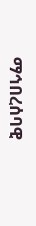ማኅበረሰባዊ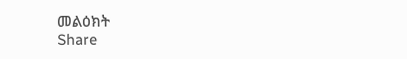መልዕክት
Share